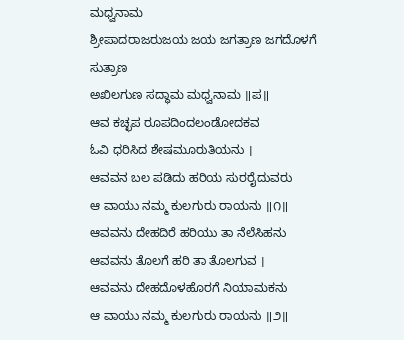ಮಧ್ವನಾಮ
ಶ್ರೀಪಾದರಾಜರುಜಯ ಜಯ ಜಗತ್ರಾಣ ಜಗದೊಳಗೆ ಸುತ್ರಾಣ
ಅಖಿಲಗುಣ ಸದ್ಧಾಮ ಮಧ್ವನಾಮ ॥ಪ॥
ಆವ ಕಚ್ಛಪ ರೂಪದಿಂದಲಂಡೋದಕವ
ಓವಿ ಧರಿಸಿದ ಶೇಷಮೂರುತಿಯನು ।
ಆವವನ ಬಲ ಪಡಿದು ಹರಿಯ ಸುರರೈದುವರು
ಆ ವಾಯು ನಮ್ಮ ಕುಲಗುರು ರಾಯನು ॥೧॥
ಆವವನು ದೇಹದಿರೆ ಹರಿಯು ತಾ ನೆಲೆಸಿಹನು
ಆವವನು ತೊಲಗೆ ಹರಿ ತಾ ತೊಲಗುವ ।
ಆವವನು ದೇಹದೊಳಹೊರಗೆ ನಿಯಾಮಕನು
ಆ ವಾಯು ನಮ್ಮ ಕುಲಗುರು ರಾಯನು ॥೨॥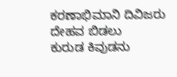ಕರಣಾಭಿಮಾನಿ ದಿವಿಜರು ದೇಹವ ಬಿಡಲು
ಕುರುಡ ಕಿವುಡನು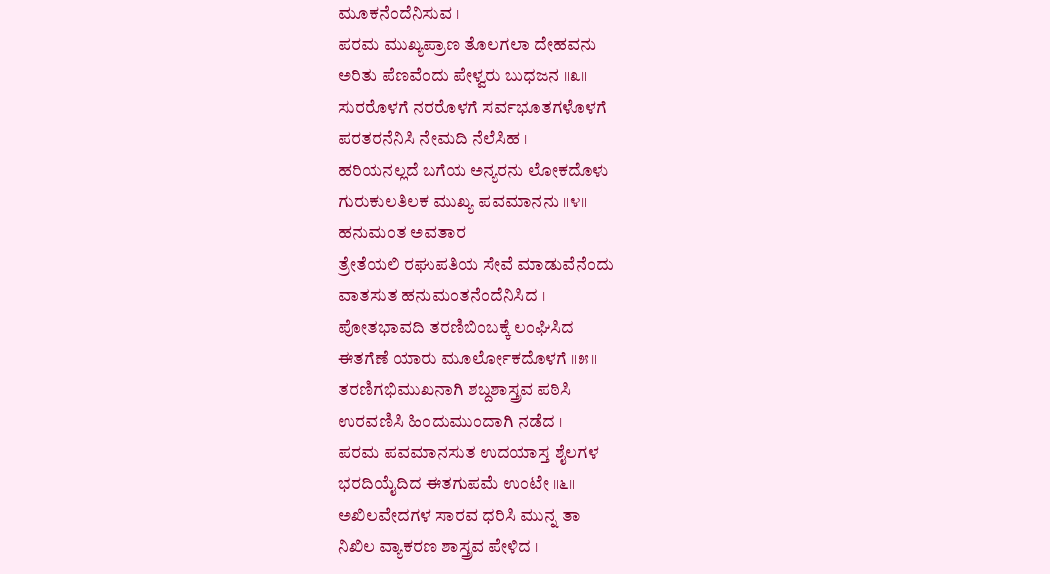ಮೂಕನೆಂದೆನಿಸುವ ।
ಪರಮ ಮುಖ್ಯಪ್ರಾಣ ತೊಲಗಲಾ ದೇಹವನು
ಅರಿತು ಪೆಣವೆಂದು ಪೇಳ್ವರು ಬುಧಜನ ॥೩॥
ಸುರರೊಳಗೆ ನರರೊಳಗೆ ಸರ್ವಭೂತಗಳೊಳಗೆ
ಪರತರನೆನಿಸಿ ನೇಮದಿ ನೆಲೆಸಿಹ ।
ಹರಿಯನಲ್ಲದೆ ಬಗೆಯ ಅನ್ಯರನು ಲೋಕದೊಳು
ಗುರುಕುಲತಿಲಕ ಮುಖ್ಯ ಪವಮಾನನು ॥೪॥
ಹನುಮಂತ ಅವತಾರ
ತ್ರೇತೆಯಲಿ ರಘುಪತಿಯ ಸೇವೆ ಮಾಡುವೆನೆಂದು
ವಾತಸುತ ಹನುಮಂತನೆಂದೆನಿಸಿದ ।
ಪೋತಭಾವದಿ ತರಣಿಬಿಂಬಕ್ಕೆ ಲಂಘಿಸಿದ
ಈತಗೆಣೆ ಯಾರು ಮೂರ್ಲೋಕದೊಳಗೆ ॥೫॥
ತರಣಿಗಭಿಮುಖನಾಗಿ ಶಬ್ದಶಾಸ್ತ್ರವ ಪಠಿಸಿ
ಉರವಣಿಸಿ ಹಿಂದುಮುಂದಾಗಿ ನಡೆದ ।
ಪರಮ ಪವಮಾನಸುತ ಉದಯಾಸ್ತ ಶೈಲಗಳ
ಭರದಿಯೈದಿದ ಈತಗುಪಮೆ ಉಂಟೇ ॥೬॥
ಅಖಿಲವೇದಗಳ ಸಾರವ ಧರಿಸಿ ಮುನ್ನ ತಾ
ನಿಖಿಲ ವ್ಯಾಕರಣ ಶಾಸ್ತ್ರವ ಪೇಳಿದ ।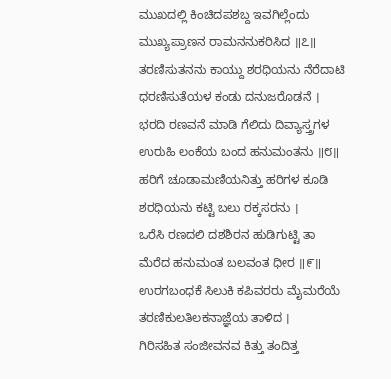ಮುಖದಲ್ಲಿ ಕಿಂಚಿದಪಶಬ್ದ ಇವಗಿಲ್ಲೆಂದು
ಮುಖ್ಯಪ್ರಾಣನ ರಾಮನನುಕರಿಸಿದ ॥೭॥
ತರಣಿಸುತನನು ಕಾಯ್ದು ಶರಧಿಯನು ನೆರೆದಾಟಿ
ಧರಣಿಸುತೆಯಳ ಕಂಡು ದನುಜರೊಡನೆ ।
ಭರದಿ ರಣವನೆ ಮಾಡಿ ಗೆಲಿದು ದಿವ್ಯಾಸ್ತ್ರಗಳ
ಉರುಹಿ ಲಂಕೆಯ ಬಂದ ಹನುಮಂತನು ॥೮॥
ಹರಿಗೆ ಚೂಡಾಮಣಿಯನಿತ್ತು ಹರಿಗಳ ಕೂಡಿ
ಶರಧಿಯನು ಕಟ್ಟಿ ಬಲು ರಕ್ಕಸರನು ।
ಒರೆಸಿ ರಣದಲಿ ದಶಶಿರನ ಹುಡಿಗುಟ್ಟಿ ತಾ
ಮೆರೆದ ಹನುಮಂತ ಬಲವಂತ ಧೀರ ॥೯॥
ಉರಗಬಂಧಕೆ ಸಿಲುಕಿ ಕಪಿವರರು ಮೈಮರೆಯೆ
ತರಣಿಕುಲತಿಲಕನಾಜ್ಞೆಯ ತಾಳಿದ ।
ಗಿರಿಸಹಿತ ಸಂಜೀವನವ ಕಿತ್ತು ತಂದಿತ್ತ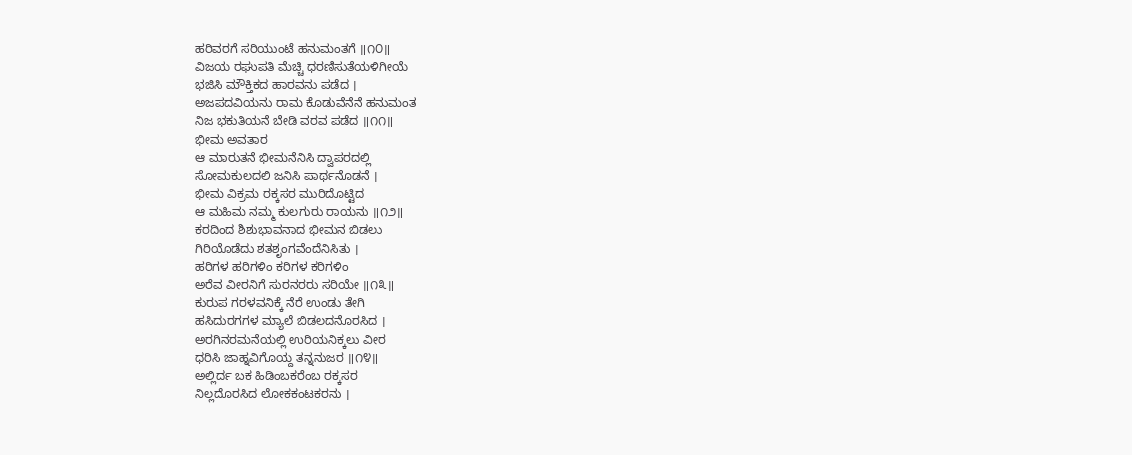ಹರಿವರಗೆ ಸರಿಯುಂಟೆ ಹನುಮಂತಗೆ ॥೧೦॥
ವಿಜಯ ರಘುಪತಿ ಮೆಚ್ಚಿ ಧರಣಿಸುತೆಯಳಿಗೀಯೆ
ಭಜಿಸಿ ಮೌಕ್ತಿಕದ ಹಾರವನು ಪಡೆದ ।
ಅಜಪದವಿಯನು ರಾಮ ಕೊಡುವೆನೆನೆ ಹನುಮಂತ
ನಿಜ ಭಕುತಿಯನೆ ಬೇಡಿ ವರವ ಪಡೆದ ॥೧೧॥
ಭೀಮ ಅವತಾರ
ಆ ಮಾರುತನೆ ಭೀಮನೆನಿಸಿ ದ್ವಾಪರದಲ್ಲಿ
ಸೋಮಕುಲದಲಿ ಜನಿಸಿ ಪಾರ್ಥನೊಡನೆ ।
ಭೀಮ ವಿಕ್ರಮ ರಕ್ಕಸರ ಮುರಿದೊಟ್ಟಿದ
ಆ ಮಹಿಮ ನಮ್ಮ ಕುಲಗುರು ರಾಯನು ॥೧೨॥
ಕರದಿಂದ ಶಿಶುಭಾವನಾದ ಭೀಮನ ಬಿಡಲು
ಗಿರಿಯೊಡೆದು ಶತಶೃಂಗವೆಂದೆನಿಸಿತು ।
ಹರಿಗಳ ಹರಿಗಳಿಂ ಕರಿಗಳ ಕರಿಗಳಿಂ
ಅರೆವ ವೀರನಿಗೆ ಸುರನರರು ಸರಿಯೇ ॥೧೩॥
ಕುರುಪ ಗರಳವನಿಕ್ಕೆ ನೆರೆ ಉಂಡು ತೇಗಿ
ಹಸಿದುರಗಗಳ ಮ್ಯಾಲೆ ಬಿಡಲದನೊರಸಿದ ।
ಅರಗಿನರಮನೆಯಲ್ಲಿ ಉರಿಯನಿಕ್ಕಲು ವೀರ
ಧರಿಸಿ ಜಾಹ್ನವಿಗೊಯ್ದ ತನ್ನನುಜರ ॥೧೪॥
ಅಲ್ಲಿರ್ದ ಬಕ ಹಿಡಿಂಬಕರೆಂಬ ರಕ್ಕಸರ
ನಿಲ್ಲದೊರಸಿದ ಲೋಕಕಂಟಕರನು ।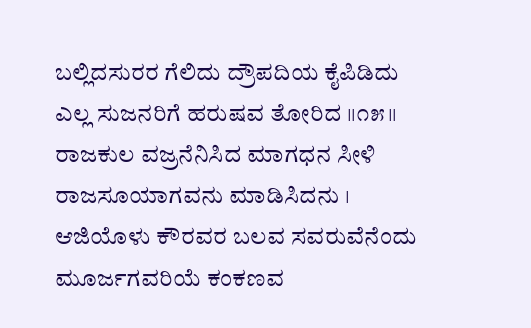ಬಲ್ಲಿದಸುರರ ಗೆಲಿದು ದ್ರೌಪದಿಯ ಕೈಪಿಡಿದು
ಎಲ್ಲ ಸುಜನರಿಗೆ ಹರುಷವ ತೋರಿದ ॥೧೫॥
ರಾಜಕುಲ ವಜ್ರನೆನಿಸಿದ ಮಾಗಧನ ಸೀಳಿ
ರಾಜಸೂಯಾಗವನು ಮಾಡಿಸಿದನು ।
ಆಜಿಯೊಳು ಕೌರವರ ಬಲವ ಸವರುವೆನೆಂದು
ಮೂರ್ಜಗವರಿಯೆ ಕಂಕಣವ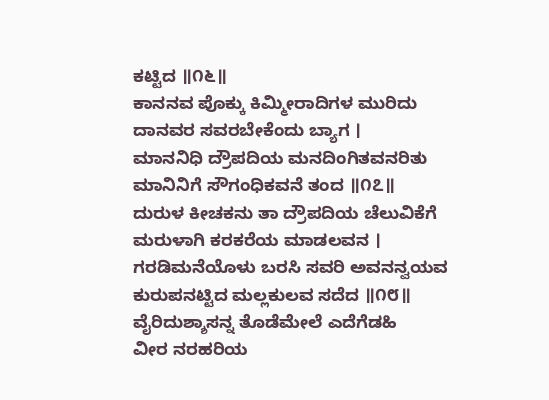ಕಟ್ಟಿದ ॥೧೬॥
ಕಾನನವ ಪೊಕ್ಕು ಕಿಮ್ಮೀರಾದಿಗಳ ಮುರಿದು
ದಾನವರ ಸವರಬೇಕೆಂದು ಬ್ಯಾಗ ।
ಮಾನನಿಧಿ ದ್ರೌಪದಿಯ ಮನದಿಂಗಿತವನರಿತು
ಮಾನಿನಿಗೆ ಸೌಗಂಧಿಕವನೆ ತಂದ ॥೧೭॥
ದುರುಳ ಕೀಚಕನು ತಾ ದ್ರೌಪದಿಯ ಚೆಲುವಿಕೆಗೆ
ಮರುಳಾಗಿ ಕರಕರೆಯ ಮಾಡಲವನ ।
ಗರಡಿಮನೆಯೊಳು ಬರಸಿ ಸವರಿ ಅವನನ್ವಯವ
ಕುರುಪನಟ್ಟಿದ ಮಲ್ಲಕುಲವ ಸದೆದ ॥೧೮॥
ವೈರಿದುಶ್ಶಾಸನ್ನ ತೊಡೆಮೇಲೆ ಎದೆಗೆಡಹಿ
ವೀರ ನರಹರಿಯ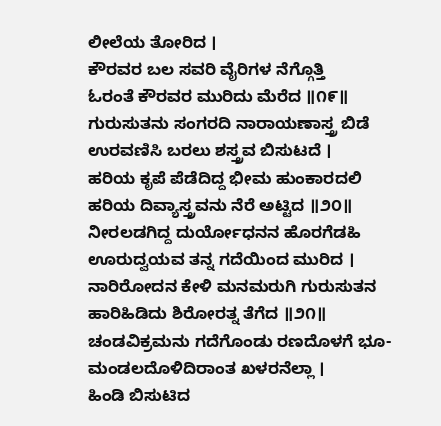ಲೀಲೆಯ ತೋರಿದ ।
ಕೌರವರ ಬಲ ಸವರಿ ವೈರಿಗಳ ನೆಗ್ಗೊತ್ತಿ
ಓರಂತೆ ಕೌರವರ ಮುರಿದು ಮೆರೆದ ॥೧೯॥
ಗುರುಸುತನು ಸಂಗರದಿ ನಾರಾಯಣಾಸ್ತ್ರ ಬಿಡೆ
ಉರವಣಿಸಿ ಬರಲು ಶಸ್ತ್ರವ ಬಿಸುಟದೆ ।
ಹರಿಯ ಕೃಪೆ ಪೆಡೆದಿದ್ದ ಭೀಮ ಹುಂಕಾರದಲಿ
ಹರಿಯ ದಿವ್ಯಾಸ್ತ್ರವನು ನೆರೆ ಅಟ್ಟಿದ ॥೨೦॥
ನೀರಲಡಗಿದ್ದ ದುರ್ಯೋಧನನ ಹೊರಗೆಡಹಿ
ಊರುದ್ವಯವ ತನ್ನ ಗದೆಯಿಂದ ಮುರಿದ ।
ನಾರಿರೋದನ ಕೇಳಿ ಮನಮರುಗಿ ಗುರುಸುತನ
ಹಾರಿಹಿಡಿದು ಶಿರೋರತ್ನ ತೆಗೆದ ॥೨೧॥
ಚಂಡವಿಕ್ರಮನು ಗದೆಗೊಂಡು ರಣದೊಳಗೆ ಭೂ-
ಮಂಡಲದೊಳಿದಿರಾಂತ ಖಳರನೆಲ್ಲಾ ।
ಹಿಂಡಿ ಬಿಸುಟಿದ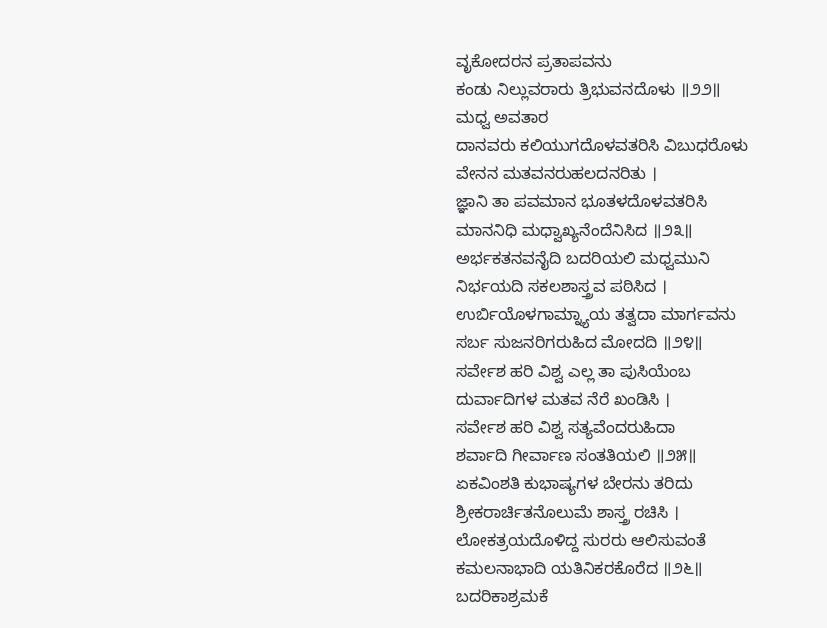ವೃಕೋದರನ ಪ್ರತಾಪವನು
ಕಂಡು ನಿಲ್ಲುವರಾರು ತ್ರಿಭುವನದೊಳು ॥೨೨॥
ಮಧ್ವ ಅವತಾರ
ದಾನವರು ಕಲಿಯುಗದೊಳವತರಿಸಿ ವಿಬುಧರೊಳು
ವೇನನ ಮತವನರುಹಲದನರಿತು ।
ಜ್ಞಾನಿ ತಾ ಪವಮಾನ ಭೂತಳದೊಳವತರಿಸಿ
ಮಾನನಿಧಿ ಮಧ್ವಾಖ್ಯನೆಂದೆನಿಸಿದ ॥೨೩॥
ಅರ್ಭಕತನವನೈದಿ ಬದರಿಯಲಿ ಮಧ್ವಮುನಿ
ನಿರ್ಭಯದಿ ಸಕಲಶಾಸ್ತ್ರವ ಪಠಿಸಿದ ।
ಉರ್ಬಿಯೊಳಗಾಮ್ನ್ಯಾಯ ತತ್ವದಾ ಮಾರ್ಗವನು
ಸರ್ಬ ಸುಜನರಿಗರುಹಿದ ಮೋದದಿ ॥೨೪॥
ಸರ್ವೇಶ ಹರಿ ವಿಶ್ವ ಎಲ್ಲ ತಾ ಪುಸಿಯೆಂಬ
ದುರ್ವಾದಿಗಳ ಮತವ ನೆರೆ ಖಂಡಿಸಿ ।
ಸರ್ವೇಶ ಹರಿ ವಿಶ್ವ ಸತ್ಯವೆಂದರುಹಿದಾ
ಶರ್ವಾದಿ ಗೀರ್ವಾಣ ಸಂತತಿಯಲಿ ॥೨೫॥
ಏಕವಿಂಶತಿ ಕುಭಾಷ್ಯಗಳ ಬೇರನು ತರಿದು
ಶ್ರೀಕರಾರ್ಚಿತನೊಲುಮೆ ಶಾಸ್ತ್ರ ರಚಿಸಿ ।
ಲೋಕತ್ರಯದೊಳಿದ್ದ ಸುರರು ಆಲಿಸುವಂತೆ
ಕಮಲನಾಭಾದಿ ಯತಿನಿಕರಕೊರೆದ ॥೨೬॥
ಬದರಿಕಾಶ್ರಮಕೆ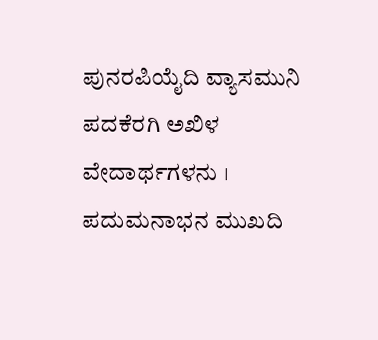ಪುನರಪಿಯೈದಿ ವ್ಯಾಸಮುನಿ
ಪದಕೆರಗಿ ಅಖಿಳ ವೇದಾರ್ಥಗಳನು ।
ಪದುಮನಾಭನ ಮುಖದಿ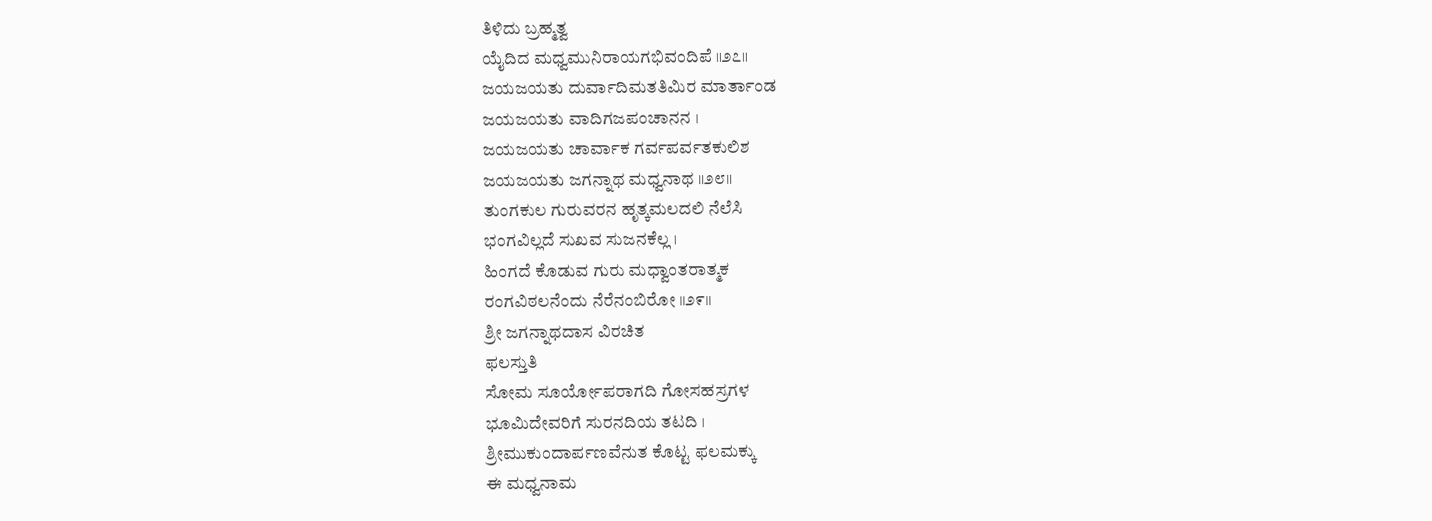ತಿಳಿದು ಬ್ರಹ್ಮತ್ವ
ಯೈದಿದ ಮಧ್ವಮುನಿರಾಯಗಭಿವಂದಿಪೆ ॥೨೭॥
ಜಯಜಯತು ದುರ್ವಾದಿಮತತಿಮಿರ ಮಾರ್ತಾಂಡ
ಜಯಜಯತು ವಾದಿಗಜಪಂಚಾನನ ।
ಜಯಜಯತು ಚಾರ್ವಾಕ ಗರ್ವಪರ್ವತಕುಲಿಶ
ಜಯಜಯತು ಜಗನ್ನಾಥ ಮಧ್ವನಾಥ ॥೨೮॥
ತುಂಗಕುಲ ಗುರುವರನ ಹೃತ್ಕಮಲದಲಿ ನೆಲೆಸಿ
ಭಂಗವಿಲ್ಲದೆ ಸುಖವ ಸುಜನಕೆಲ್ಲ ।
ಹಿಂಗದೆ ಕೊಡುವ ಗುರು ಮಧ್ವಾಂತರಾತ್ಮಕ
ರಂಗವಿಠಲನೆಂದು ನೆರೆನಂಬಿರೋ ॥೨೯॥
ಶ್ರೀ ಜಗನ್ನಾಥದಾಸ ವಿರಚಿತ
ಫಲಸ್ತುತಿ
ಸೋಮ ಸೂರ್ಯೋಪರಾಗದಿ ಗೋಸಹಸ್ರಗಳ
ಭೂಮಿದೇವರಿಗೆ ಸುರನದಿಯ ತಟದಿ ।
ಶ್ರೀಮುಕುಂದಾರ್ಪಣವೆನುತ ಕೊಟ್ಟ ಫಲಮಕ್ಕು
ಈ ಮಧ್ವನಾಮ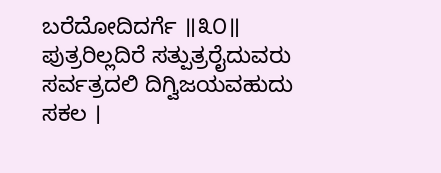ಬರೆದೋದಿದರ್ಗೆ ॥೩೦॥
ಪುತ್ರರಿಲ್ಲದಿರೆ ಸತ್ಪುತ್ರರೈದುವರು
ಸರ್ವತ್ರದಲಿ ದಿಗ್ವಿಜಯವಹುದು ಸಕಲ ।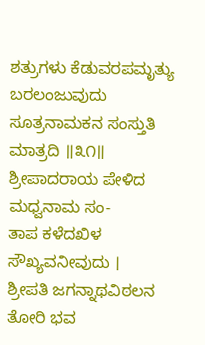ಶತ್ರುಗಳು ಕೆಡುವರಪಮೃತ್ಯು ಬರಲಂಜುವುದು
ಸೂತ್ರನಾಮಕನ ಸಂಸ್ತುತಿ ಮಾತ್ರದಿ ॥೩೧॥
ಶ್ರೀಪಾದರಾಯ ಪೇಳಿದ ಮಧ್ವನಾಮ ಸಂ-
ತಾಪ ಕಳೆದಖಿಳ ಸೌಖ್ಯವನೀವುದು ।
ಶ್ರೀಪತಿ ಜಗನ್ನಾಥವಿಠಲನ ತೋರಿ ಭವ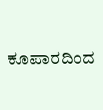ಕೂಪಾರದಿಂದ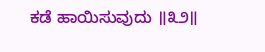ಕಡೆ ಹಾಯಿಸುವುದು ॥೩೨॥